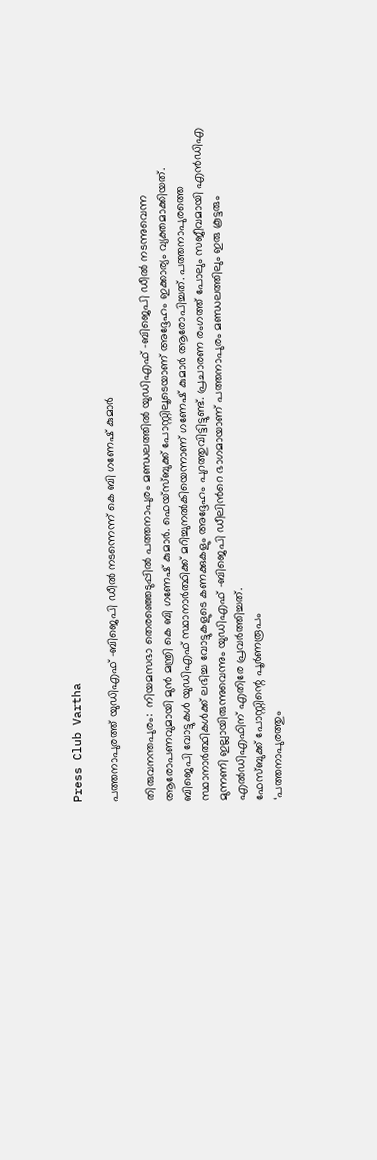Press Club Vartha

പത്തനാപുരത്ത് യുഡിഎഫ് -ബിജെപി ഡീൽ നടന്നെന്ന് കെ ബി ഗണേഷ് കുമാർ

തിരുവനന്തപുരം:  നിയമസഭാ തെരഞ്ഞെടുപ്പിൽ പത്തനാപുരം മണ്ഡലത്തിൽ യുഡിഎഫ് -ബിജെപി ഡീൽ നടന്നുവെന്ന ആരോപണവുമായി മുൻ മന്ത്രി കെ ബി ഗണേഷ് കുമാർ. ഫെയ്സ്ബുക്ക് പോസ്റ്റിലൂടെയാണ് അദ്ദേഹം ഇക്കാര്യം വ്യക്തമാക്കിയത്.
ബിജെപി വോട്ടുകള്‍ യുഡിഎഫ് സ്ഥാനാര്‍ത്ഥിക്ക് മറിച്ചുനല്‍കിയെന്നാണ് ഗണേഷ് കുമാര്‍ ആരോപിച്ചത്. പത്തനാപുരത്തെ സ്ഥാനാർത്ഥികൾക്ക് ലഭിച്ച വോട്ടുകളുടെ കണക്കുകളും അദ്ദേഹം പുറത്തുവിട്ടിട്ടുണ്ട്. പ്രചാരണ രംഗത്ത് പോലും സജീവമായി എൻഡിഎ മുന്നണി ഇല്ലായിരുന്നുവെന്നും യുഡിഎഫ് -ബിജെപി ഡീലിന്‍റെ ഭാഗമായാണ് പത്തനാപുരം മണ്ഡലത്തിലും ഇരു കൂട്ടരും എൽഡിഎഫിന് എതിരേ പ്രവർത്തിച്ചത്.
ഫേസ്ബുക്ക് പോസ്റ്റിന്റെ പൂര്‍ണരൂപം
‘പത്തനാപുരത്തും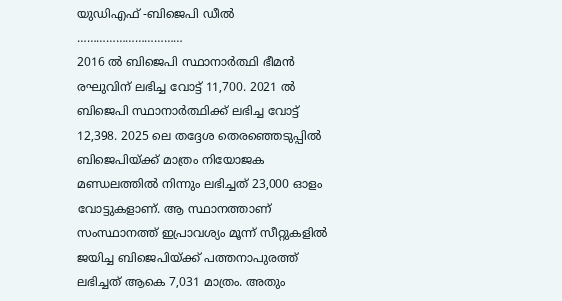യുഡിഎഫ് -ബിജെപി ഡീൽ
……………………………
2016 ല്‍ ബിജെപി സ്ഥാനാര്‍ത്ഥി ഭീമന്‍ രഘുവിന് ലഭിച്ച വോട്ട് 11,700. 2021 ല്‍ ബിജെപി സ്ഥാനാര്‍ത്ഥിക്ക് ലഭിച്ച വോട്ട് 12,398. 2025 ലെ തദ്ദേശ തെരഞ്ഞെടുപ്പില്‍ ബിജെപിയ്ക്ക് മാത്രം നിയോജക മണ്ഡലത്തില്‍ നിന്നും ലഭിച്ചത് 23,000 ഓളം വോട്ടുകളാണ്. ആ സ്ഥാനത്താണ് സംസ്ഥാനത്ത് ഇപ്രാവശ്യം മൂന്ന് സീറ്റുകളില്‍ ജയിച്ച ബിജെപിയ്ക്ക് പത്തനാപുരത്ത് ലഭിച്ചത് ആകെ 7,031 മാത്രം. അതും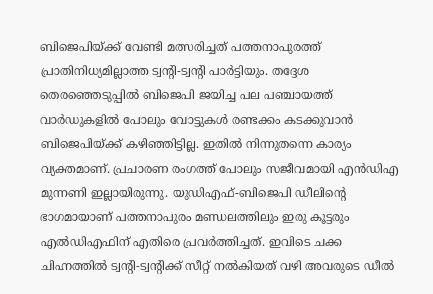ബിജെപിയ്ക്ക് വേണ്ടി മത്സരിച്ചത് പത്തനാപുരത്ത് പ്രാതിനിധ്യമില്ലാത്ത ട്വന്റി-ട്വന്റി പാര്‍ട്ടിയും. തദ്ദേശ തെരഞ്ഞെടുപ്പില്‍ ബിജെപി ജയിച്ച പല പഞ്ചായത്ത് വാര്‍ഡുകളില്‍ പോലും വോട്ടുകള്‍ രണ്ടക്കം കടക്കുവാന്‍ ബിജെപിയ്ക്ക് കഴിഞ്ഞിട്ടില്ല. ഇതില്‍ നിന്നുതന്നെ കാര്യം വ്യക്തമാണ്. പ്രചാരണ രംഗത്ത് പോലും സജീവമായി എന്‍ഡിഎ മുന്നണി ഇല്ലായിരുന്നു. യുഡിഎഫ്-ബിജെപി ഡീലിന്റെ ഭാഗമായാണ് പത്തനാപുരം മണ്ഡലത്തിലും ഇരു കൂട്ടരും എല്‍ഡിഎഫിന് എതിരെ പ്രവര്‍ത്തിച്ചത്. ഇവിടെ ചക്ക ചിഹ്നത്തില്‍ ട്വന്റി-ട്വന്റിക്ക് സീറ്റ് നല്‍കിയത് വഴി അവരുടെ ഡീല്‍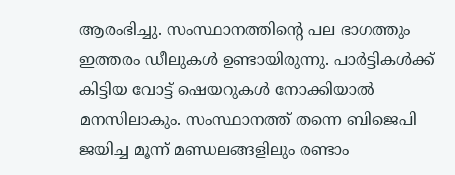ആരംഭിച്ചു. സംസ്ഥാനത്തിന്റെ പല ഭാഗത്തും ഇത്തരം ഡീലുകള്‍ ഉണ്ടായിരുന്നു. പാര്‍ട്ടികള്‍ക്ക് കിട്ടിയ വോട്ട് ഷെയറുകള്‍ നോക്കിയാല്‍ മനസിലാകും. സംസ്ഥാനത്ത് തന്നെ ബിജെപി ജയിച്ച മൂന്ന് മണ്ഡലങ്ങളിലും രണ്ടാം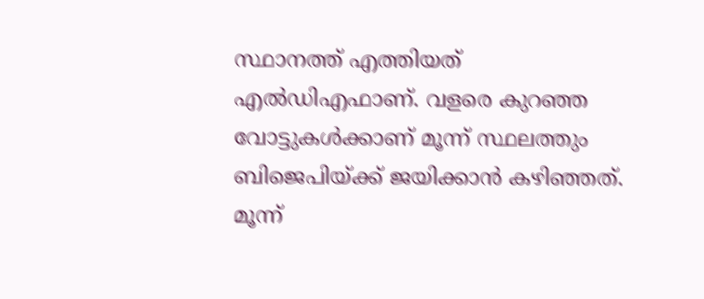സ്ഥാനത്ത് എത്തിയത് എല്‍ഡിഎഫാണ്. വളരെ കുറഞ്ഞ വോട്ടുകള്‍ക്കാണ് മൂന്ന് സ്ഥലത്തും ബിജെപിയ്ക്ക് ജയിക്കാന്‍ കഴിഞ്ഞത്. മൂന്ന്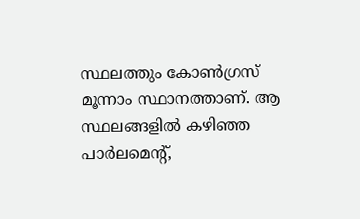സ്ഥലത്തും കോണ്‍ഗ്രസ് മൂന്നാം സ്ഥാനത്താണ്. ആ സ്ഥലങ്ങളില്‍ കഴിഞ്ഞ പാര്‍ലമെന്റ്,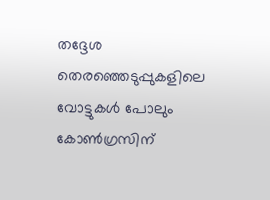തദ്ദേശ തെരഞ്ഞെടുപ്പുകളിലെ വോട്ടുകള്‍ പോലും കോണ്‍ഗ്രസിന്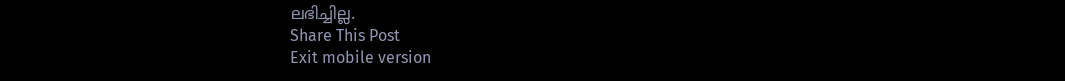ലഭിച്ചില്ല.
Share This Post
Exit mobile version